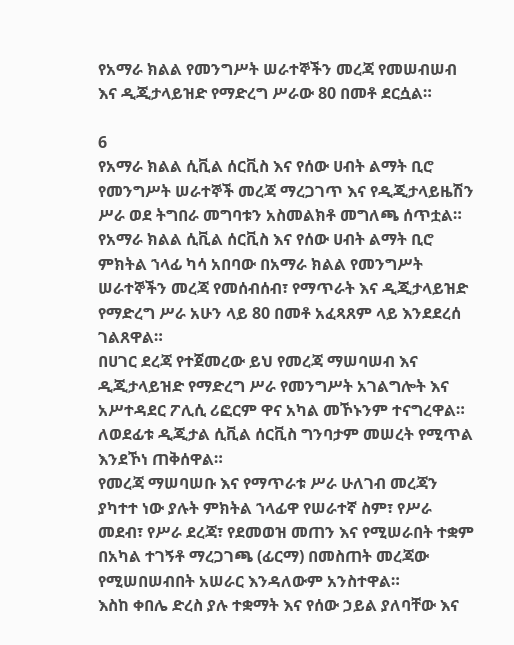የአማራ ክልል የመንግሥት ሠራተኞችን መረጃ የመሠብሠብ እና ዲጂታላይዝድ የማድረግ ሥራው 80 በመቶ ደርሷል።

6
የአማራ ክልል ሲቪል ሰርቪስ እና የሰው ሀብት ልማት ቢሮ የመንግሥት ሠራተኞች መረጃ ማረጋገጥ እና የዲጂታላይዜሽን ሥራ ወደ ትግበራ መግባቱን አስመልክቶ መግለጫ ሰጥቷል።
የአማራ ክልል ሲቪል ሰርቪስ እና የሰው ሀብት ልማት ቢሮ ምክትል ኀላፊ ካሳ አበባው በአማራ ክልል የመንግሥት ሠራተኞችን መረጃ የመሰብሰብ፣ የማጥራት እና ዲጂታላይዝድ የማድረግ ሥራ አሁን ላይ 80 በመቶ አፈጻጸም ላይ እንደደረሰ ገልጸዋል።
በሀገር ደረጃ የተጀመረው ይህ የመረጃ ማሠባሠብ እና ዲጂታላይዝድ የማድረግ ሥራ የመንግሥት አገልግሎት እና አሥተዳደር ፖሊሲ ሪፎርም ዋና አካል መኾኑንም ተናግረዋል። ለወደፊቱ ዲጂታል ሲቪል ሰርቪስ ግንባታም መሠረት የሚጥል እንደኾነ ጠቅሰዋል።
የመረጃ ማሠባሠቡ እና የማጥራቱ ሥራ ሁለገብ መረጃን ያካተተ ነው ያሉት ምክትል ኀላፊዋ የሠራተኛ ስም፣ የሥራ መደብ፣ የሥራ ደረጃ፣ የደመወዝ መጠን እና የሚሠራበት ተቋም በአካል ተገኝቶ ማረጋገጫ (ፊርማ) በመስጠት መረጃው የሚሠበሠብበት አሠራር እንዳለውም አንስተዋል።
እስከ ቀበሌ ድረስ ያሉ ተቋማት እና የሰው ኃይል ያለባቸው እና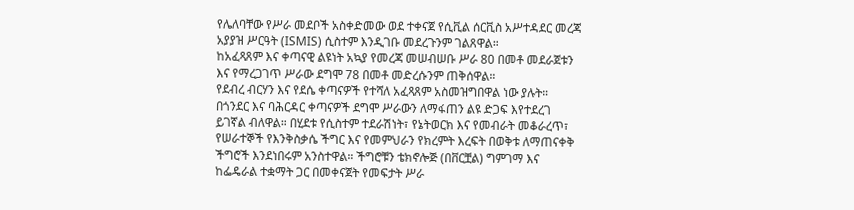የሌለባቸው የሥራ መደቦች አስቀድመው ወደ ተቀናጀ የሲቪል ሰርቪስ አሥተዳደር መረጃ አያያዝ ሥርዓት (ISMIS) ሲስተም እንዲገቡ መደረጉንም ገልጸዋል።
ከአፈጻጸም እና ቀጣናዊ ልዩነት አኳያ የመረጃ መሠብሠቡ ሥራ 80 በመቶ መደራጀቱን እና የማረጋገጥ ሥራው ደግሞ 78 በመቶ መድረሱንም ጠቅሰዋል።
የደብረ ብርሃን እና የደሴ ቀጣናዎች የተሻለ አፈጻጸም አስመዝግበዋል ነው ያሉት። በጎንደር እና ባሕርዳር ቀጣናዎች ደግሞ ሥራውን ለማፋጠን ልዩ ድጋፍ እየተደረገ ይገኛል ብለዋል። በሂደቱ የሲስተም ተደራሽነት፣ የኔትወርክ እና የመብራት መቆራረጥ፣ የሠራተኞች የእንቅስቃሴ ችግር እና የመምህራን የክረምት እረፍት በወቅቱ ለማጠናቀቅ ችግሮች እንደነበሩም አንስተዋል። ችግሮቹን ቴክኖሎጅ (በቨርቿል) ግምገማ እና ከፌዴራል ተቋማት ጋር በመቀናጀት የመፍታት ሥራ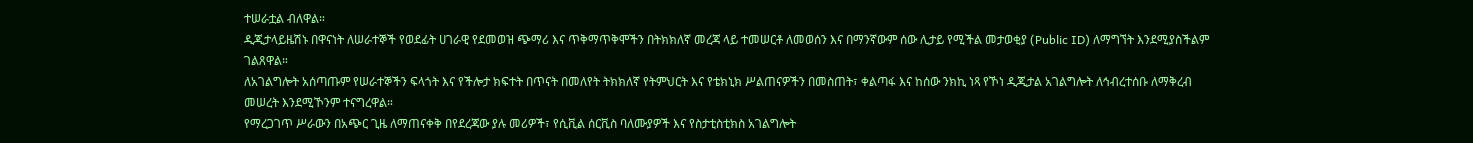ተሠራቷል ብለዋል።
ዲጂታላይዜሽኑ በዋናነት ለሠራተኞች የወደፊት ሀገራዊ የደመወዝ ጭማሪ እና ጥቅማጥቅሞችን በትክክለኛ መረጃ ላይ ተመሠርቶ ለመወሰን እና በማንኛውም ሰው ሊታይ የሚችል መታወቂያ (Public ID) ለማግኘት እንደሚያስችልም ገልጸዋል።
ለአገልግሎት አሰጣጡም የሠራተኞችን ፍላጎት እና የችሎታ ክፍተት በጥናት በመለየት ትክክለኛ የትምህርት እና የቴክኒክ ሥልጠናዎችን በመስጠት፣ ቀልጣፋ እና ከሰው ንክኪ ነጻ የኾነ ዲጂታል አገልግሎት ለኅብረተሰቡ ለማቅረብ መሠረት እንደሚኾንም ተናግረዋል።
የማረጋገጥ ሥራውን በአጭር ጊዜ ለማጠናቀቅ በየደረጃው ያሉ መሪዎች፣ የሲቪል ሰርቪስ ባለሙያዎች እና የስታቲስቲክስ አገልግሎት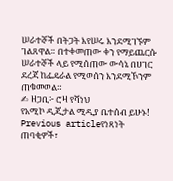ሠራተኞች በትጋት እየሠሩ እንደሚገኙም ገልጸዋል። በተቀመጠው ቀን የማይጨርሱ ሠራተኞች ላይ የሚሰጠው ውሳኔ በሀገር ደረጃ ከፌዴራል የሚወሰን እንደሚኾንም ጠቁመወል።
✍ ዘጋቢ፦ ሮዛ የሻነህ
የአሚኮ ዲጂታል ሚዲያ ቤተሰብ ይሁኑ!
Previous articleየነጻነት ጠባቂዎች፣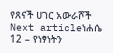የጸናች ሀገር አውራሾች
Next articleነሐሴ 12 – የነፃነትን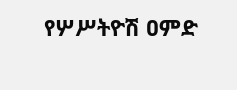የሦሥትዮሽ ዐምድ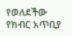የወለደችው የክብር አጥቢያ